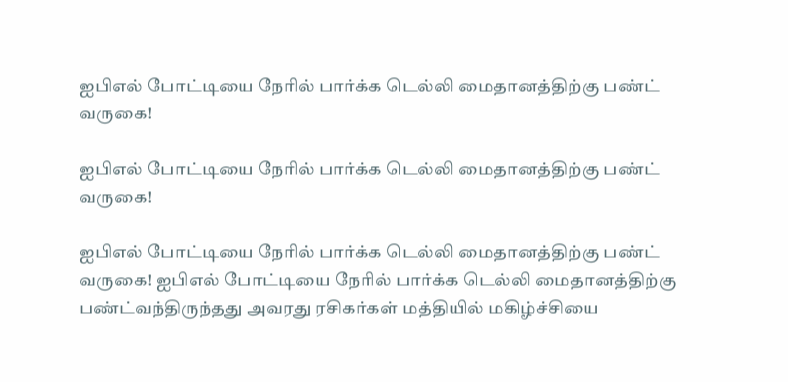ஐபிஎல் போட்டியை நேரில் பார்க்க டெல்லி மைதானத்திற்கு பண்ட் வருகை!

ஐபிஎல் போட்டியை நேரில் பார்க்க டெல்லி மைதானத்திற்கு பண்ட் வருகை!

ஐபிஎல் போட்டியை நேரில் பார்க்க டெல்லி மைதானத்திற்கு பண்ட் வருகை! ஐபிஎல் போட்டியை நேரில் பார்க்க டெல்லி மைதானத்திற்கு பண்ட்வந்திருந்தது அவரது ரசிகர்கள் மத்தியில் மகிழ்ச்சியை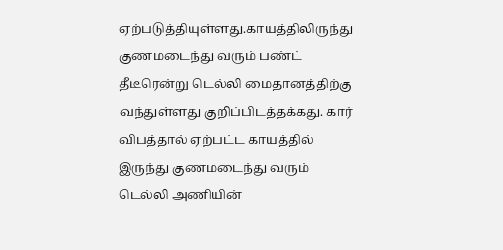ஏற்படுத்தியுள்ளது.காயத்திலிருந்து குணமடைந்து வரும் பண்ட் தீடீரென்று டெல்லி மைதானத்திற்கு வந்துள்ளது குறிப்பிடத்தக்கது. கார் விபத்தால் ஏற்பட்ட காயத்தில் இருந்து குணமடைந்து வரும் டெல்லி அணியின்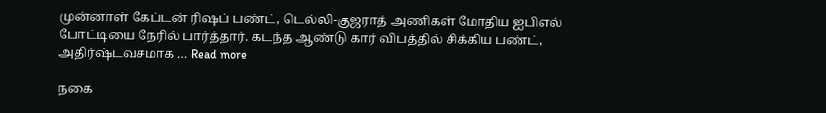முன்னாள் கேப்டன் ரிஷப் பண்ட், டெல்லி-குஜராத் அணிகள் மோதிய ஐபிஎல் போட்டியை நேரில் பார்த்தார். கடந்த ஆண்டு கார் விபத்தில் சிக்கிய பண்ட், அதிர்ஷ்டவசமாக … Read more

நகை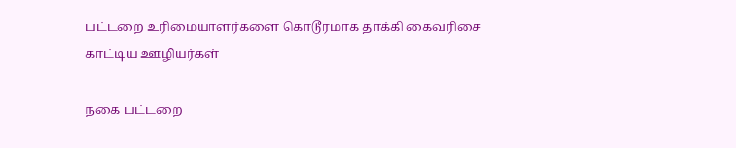பட்டறை உரிமையாளர்களை கொடூரமாக தாக்கி கைவரிசை காட்டிய ஊழியர்கள்

நகை பட்டறை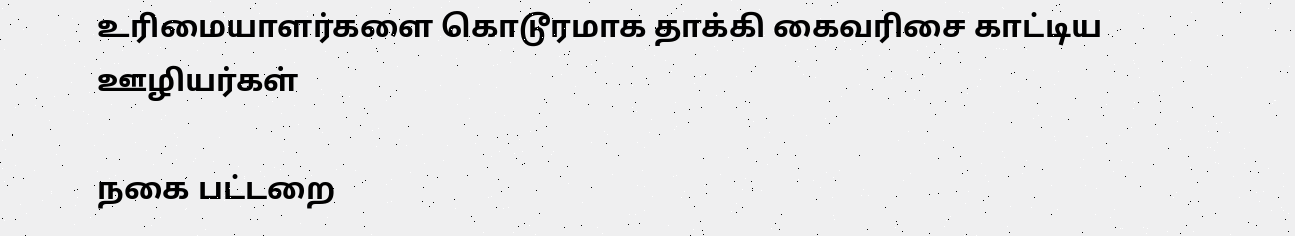உரிமையாளர்களை கொடூரமாக தாக்கி கைவரிசை காட்டிய ஊழியர்கள்

நகை பட்டறை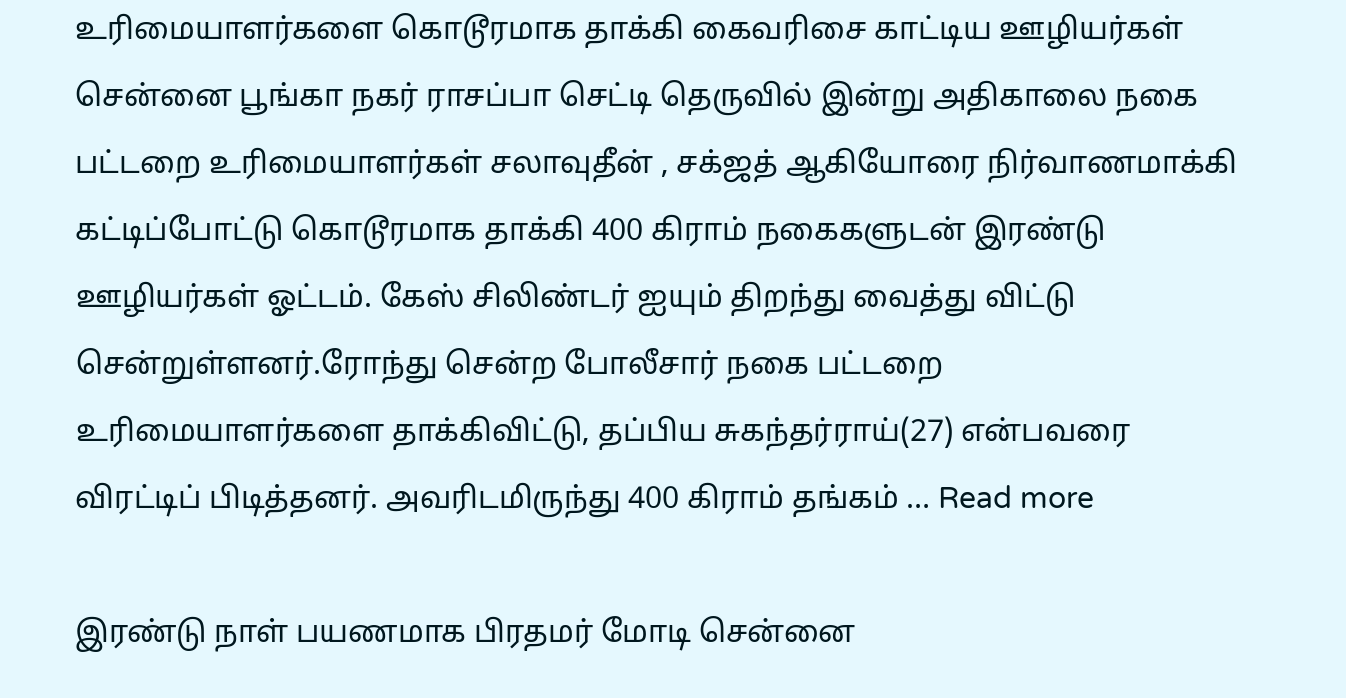உரிமையாளர்களை கொடூரமாக தாக்கி கைவரிசை காட்டிய ஊழியர்கள் சென்னை பூங்கா நகர் ராசப்பா செட்டி தெருவில் இன்று அதிகாலை நகை பட்டறை உரிமையாளர்கள் சலாவுதீன் , சக்ஜத் ஆகியோரை நிர்வாணமாக்கி கட்டிப்போட்டு கொடூரமாக தாக்கி 400 கிராம் நகைகளுடன் இரண்டு ஊழியர்கள் ஓட்டம். கேஸ் சிலிண்டர் ஐயும் திறந்து வைத்து விட்டு சென்றுள்ளனர்.ரோந்து சென்ற போலீசார் நகை பட்டறை உரிமையாளர்களை தாக்கிவிட்டு, தப்பிய சுகந்தர்ராய்(27) என்பவரை விரட்டிப் பிடித்தனர். அவரிடமிருந்து 400 கிராம் தங்கம் … Read more

இரண்டு நாள் பயணமாக பிரதமர் மோடி சென்னை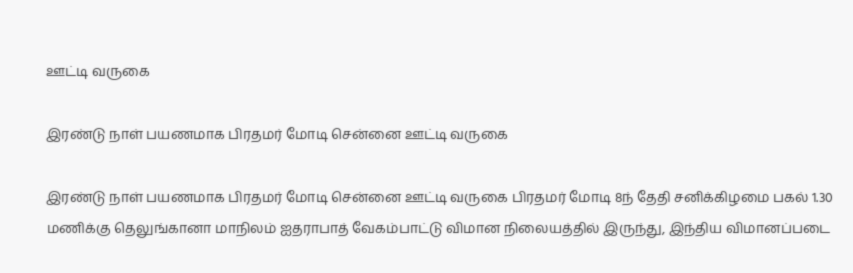ஊட்டி வருகை

இரண்டு நாள் பயணமாக பிரதமர் மோடி சென்னை ஊட்டி வருகை

இரண்டு நாள் பயணமாக பிரதமர் மோடி சென்னை ஊட்டி வருகை பிரதமர் மோடி 8ந் தேதி சனிக்கிழமை பகல் 1.30 மணிக்கு தெலுங்கானா மாநிலம் ஐதராபாத் வேகம்பாட்டு விமான நிலையத்தில் இருந்து, இந்திய விமானப்படை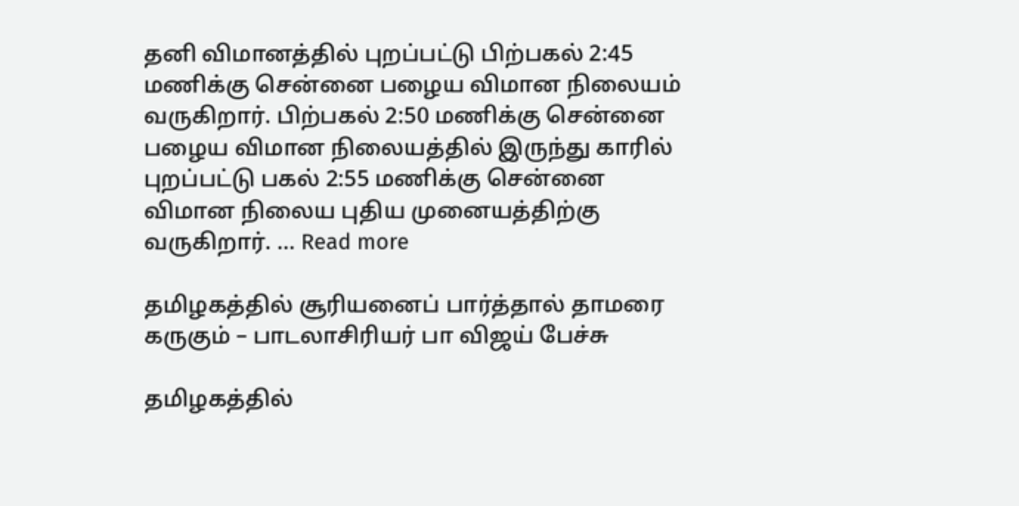தனி விமானத்தில் புறப்பட்டு பிற்பகல் 2:45 மணிக்கு சென்னை பழைய விமான நிலையம் வருகிறார். பிற்பகல் 2:50 மணிக்கு சென்னை பழைய விமான நிலையத்தில் இருந்து காரில் புறப்பட்டு பகல் 2:55 மணிக்கு சென்னை விமான நிலைய புதிய முனையத்திற்கு வருகிறார். … Read more

தமிழகத்தில் சூரியனைப் பார்த்தால் தாமரை கருகும் – பாடலாசிரியர் பா விஜய் பேச்சு

தமிழகத்தில்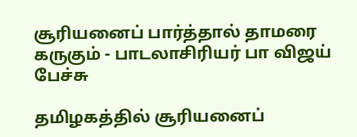சூரியனைப் பார்த்தால் தாமரை கருகும் - பாடலாசிரியர் பா விஜய் பேச்சு

தமிழகத்தில் சூரியனைப்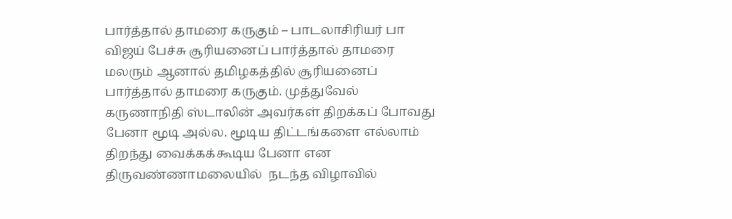பார்த்தால் தாமரை கருகும் – பாடலாசிரியர் பா விஜய் பேச்சு சூரியனைப் பார்த்தால் தாமரை மலரும் ஆனால் தமிழகத்தில் சூரியனைப் பார்த்தால் தாமரை கருகும். முத்துவேல் கருணாநிதி ஸ்டாலின் அவர்கள் திறக்கப் போவது பேனா மூடி அல்ல. மூடிய திட்டங்களை எல்லாம் திறந்து வைக்கக்கூடிய பேனா என திருவண்ணாமலையில்  நடந்த விழாவில்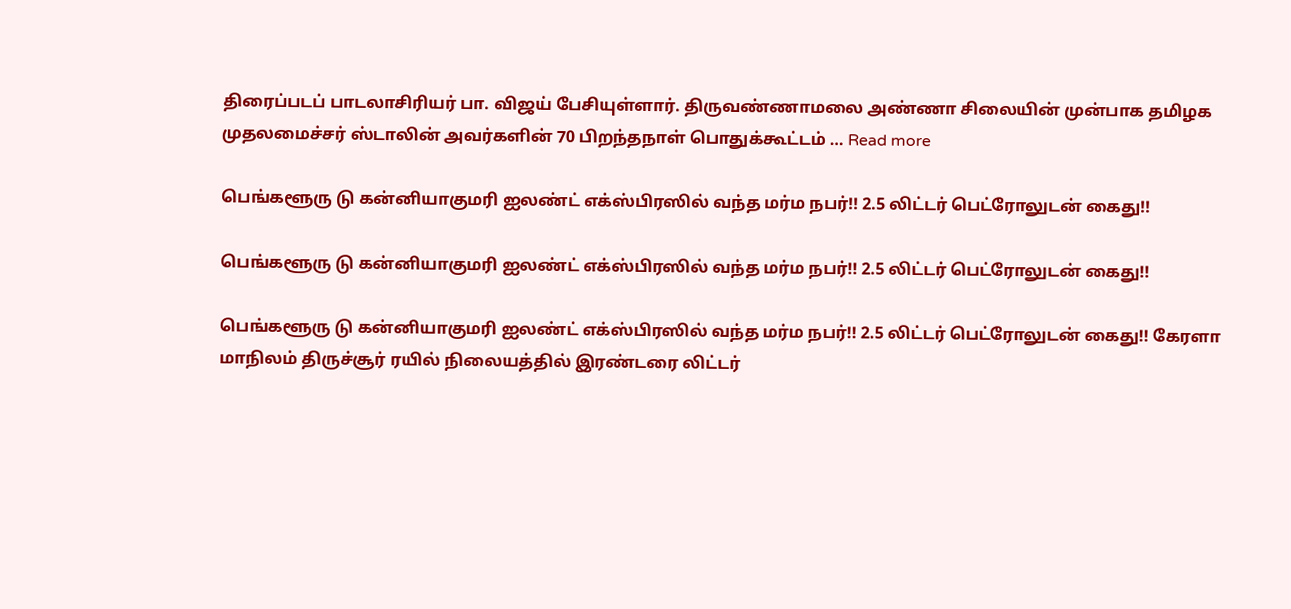திரைப்படப் பாடலாசிரியர் பா. விஜய் பேசியுள்ளார். திருவண்ணாமலை அண்ணா சிலையின் முன்பாக தமிழக முதலமைச்சர் ஸ்டாலின் அவர்களின் 70 பிறந்தநாள் பொதுக்கூட்டம் … Read more

பெங்களூரு டு கன்னியாகுமரி ஐலண்ட் எக்ஸ்பிரஸில் வந்த மர்ம நபர்!! 2.5 லிட்டர் பெட்ரோலுடன் கைது!!

பெங்களூரு டு கன்னியாகுமரி ஐலண்ட் எக்ஸ்பிரஸில் வந்த மர்ம நபர்!! 2.5 லிட்டர் பெட்ரோலுடன் கைது!!

பெங்களூரு டு கன்னியாகுமரி ஐலண்ட் எக்ஸ்பிரஸில் வந்த மர்ம நபர்!! 2.5 லிட்டர் பெட்ரோலுடன் கைது!! கேரளா மாநிலம் திருச்சூர் ரயில் நிலையத்தில் இரண்டரை லிட்டர்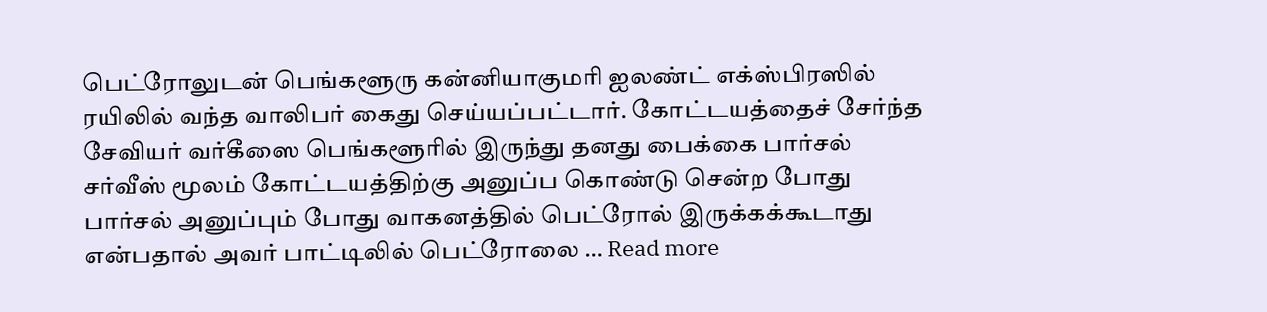பெட்ரோலுடன் பெங்களூரு கன்னியாகுமரி ஐலண்ட் எக்ஸ்பிரஸில் ரயிலில் வந்த வாலிபர் கைது செய்யப்பட்டார். கோட்டயத்தைச் சேர்ந்த சேவியர் வர்கீஸை பெங்களூரில் இருந்து தனது பைக்கை பார்சல் சர்வீஸ் மூலம் கோட்டயத்திற்கு அனுப்ப கொண்டு சென்ற போது பார்சல் அனுப்பும் போது வாகனத்தில் பெட்ரோல் இருக்கக்கூடாது என்பதால் அவர் பாட்டிலில் பெட்ரோலை … Read more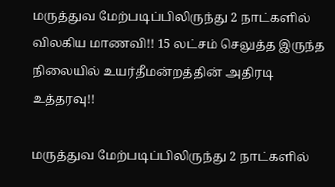மருத்துவ மேற்படிப்பிலிருந்து 2 நாட்களில் விலகிய மாணவி!! 15 லட்சம் செலுத்த இருந்த நிலையில் உயர்தீமன்றத்தின் அதிரடி உத்தரவு!!

மருத்துவ மேற்படிப்பிலிருந்து 2 நாட்களில்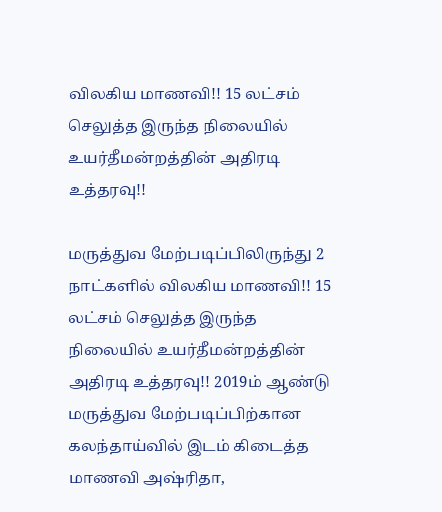விலகிய மாணவி!! 15 லட்சம் செலுத்த இருந்த நிலையில் உயர்தீமன்றத்தின் அதிரடி உத்தரவு!!

மருத்துவ மேற்படிப்பிலிருந்து 2 நாட்களில் விலகிய மாணவி!! 15 லட்சம் செலுத்த இருந்த நிலையில் உயர்தீமன்றத்தின் அதிரடி உத்தரவு!! 2019ம் ஆண்டு மருத்துவ மேற்படிப்பிற்கான கலந்தாய்வில் இடம் கிடைத்த மாணவி அஷ்ரிதா,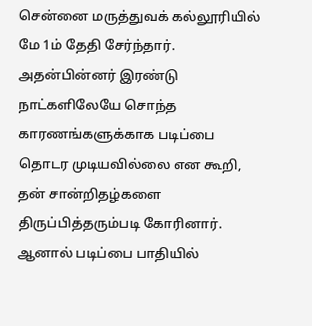சென்னை மருத்துவக் கல்லூரியில் மே 1ம் தேதி சேர்ந்தார். அதன்பின்னர் இரண்டு நாட்களிலேயே சொந்த காரணங்களுக்காக படிப்பை தொடர முடியவில்லை என கூறி, தன் சான்றிதழ்களை திருப்பித்தரும்படி கோரினார். ஆனால் படிப்பை பாதியில்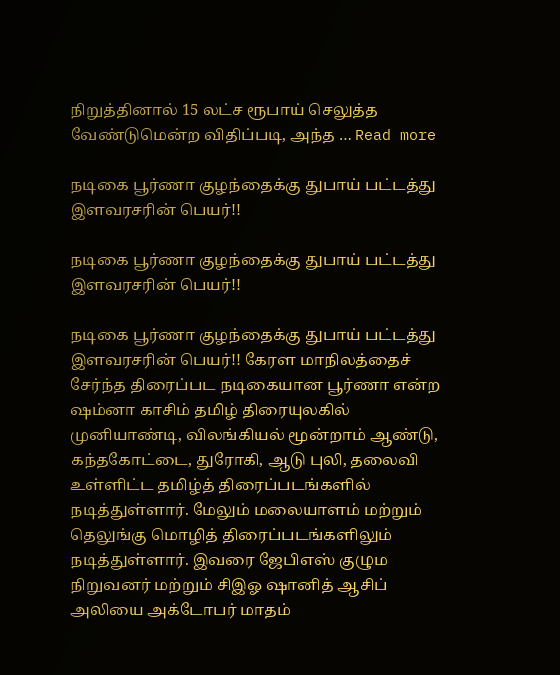நிறுத்தினால் 15 லட்ச ரூபாய் செலுத்த வேண்டுமென்ற விதிப்படி, அந்த … Read more

நடிகை பூர்ணா குழந்தைக்கு துபாய் பட்டத்து இளவரசரின் பெயர்!!

நடிகை பூர்ணா குழந்தைக்கு துபாய் பட்டத்து இளவரசரின் பெயர்!!

நடிகை பூர்ணா குழந்தைக்கு துபாய் பட்டத்து இளவரசரின் பெயர்!! கேரள மாநிலத்தைச் சேர்ந்த திரைப்பட நடிகையான பூர்ணா என்ற ஷம்னா காசிம் தமிழ் திரையுலகில் முனியாண்டி, விலங்கியல் மூன்றாம் ஆண்டு, கந்தகோட்டை, துரோகி, ஆடு புலி, தலைவி உள்ளிட்ட தமிழ்த் திரைப்படங்களில் நடித்துள்ளார். மேலும் மலையாளம் மற்றும் தெலுங்கு மொழித் திரைப்படங்களிலும் நடித்துள்ளார். இவரை ஜேபிஎஸ் குழும நிறுவனர் மற்றும் சிஇஓ ஷானித் ஆசிப் அலியை அக்டோபர் மாதம்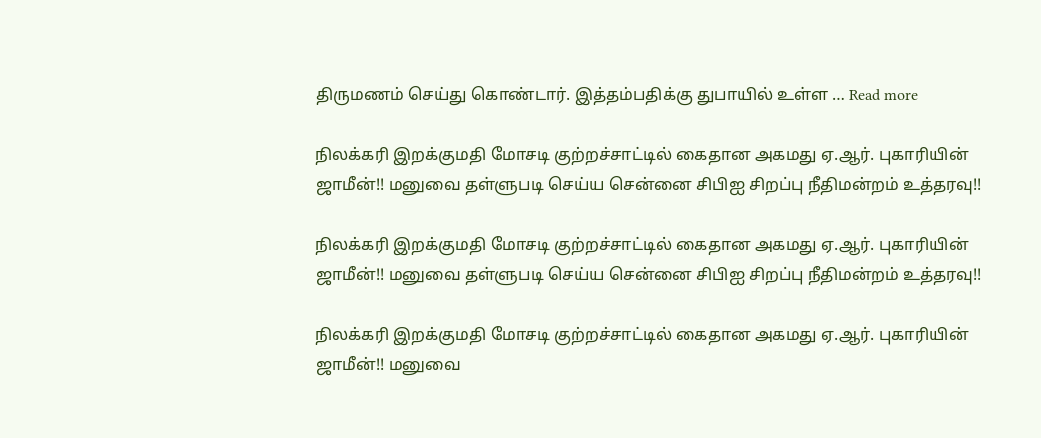திருமணம் செய்து கொண்டார். இத்தம்பதிக்கு துபாயில் உள்ள … Read more

நிலக்கரி இறக்குமதி மோசடி குற்றச்சாட்டில் கைதான அகமது ஏ.ஆர். புகாரியின் ஜாமீன்!! மனுவை தள்ளுபடி செய்ய சென்னை சிபிஐ சிறப்பு நீதிமன்றம் உத்தரவு!!

நிலக்கரி இறக்குமதி மோசடி குற்றச்சாட்டில் கைதான அகமது ஏ.ஆர். புகாரியின் ஜாமீன்!! மனுவை தள்ளுபடி செய்ய சென்னை சிபிஐ சிறப்பு நீதிமன்றம் உத்தரவு!!

நிலக்கரி இறக்குமதி மோசடி குற்றச்சாட்டில் கைதான அகமது ஏ.ஆர். புகாரியின் ஜாமீன்!! மனுவை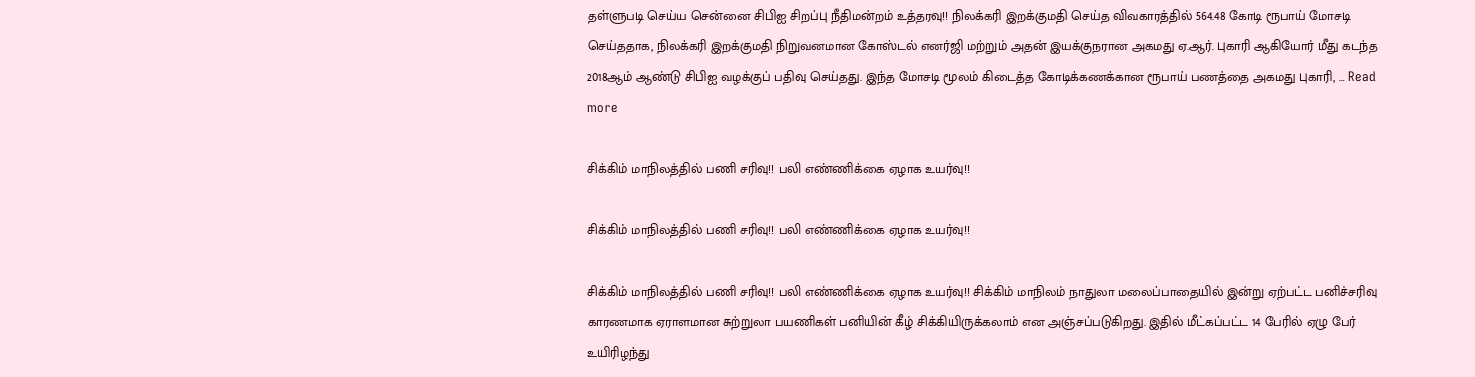தள்ளுபடி செய்ய சென்னை சிபிஐ சிறப்பு நீதிமன்றம் உத்தரவு!! நிலக்கரி இறக்குமதி செய்த விவகாரத்தில் 564.48 கோடி ரூபாய் மோசடி செய்ததாக, நிலக்கரி இறக்குமதி நிறுவனமான கோஸ்டல் எனர்ஜி மற்றும் அதன் இயக்குநரான அகமது ஏ.ஆர். புகாரி ஆகியோர் மீது கடந்த 2018ஆம் ஆண்டு சிபிஐ வழக்குப் பதிவு செய்தது. இந்த மோசடி மூலம் கிடைத்த கோடிக்கணக்கான ரூபாய் பணத்தை அகமது புகாரி, … Read more

சிக்கிம் மாநிலத்தில் பணி சரிவு!! பலி எண்ணிக்கை ஏழாக உயர்வு!!

சிக்கிம் மாநிலத்தில் பணி சரிவு!! பலி எண்ணிக்கை ஏழாக உயர்வு!!

சிக்கிம் மாநிலத்தில் பணி சரிவு!! பலி எண்ணிக்கை ஏழாக உயர்வு!! சிக்கிம் மாநிலம் நாதுலா மலைப்பாதையில் இன்று ஏற்பட்ட பனிச்சரிவு காரணமாக ஏராளமான சுற்றுலா பயணிகள் பனியின் கீழ் சிக்கியிருக்கலாம் என அஞ்சப்படுகிறது. இதில் மீட்கப்பட்ட 14 பேரில் ஏழு பேர் உயிரிழந்து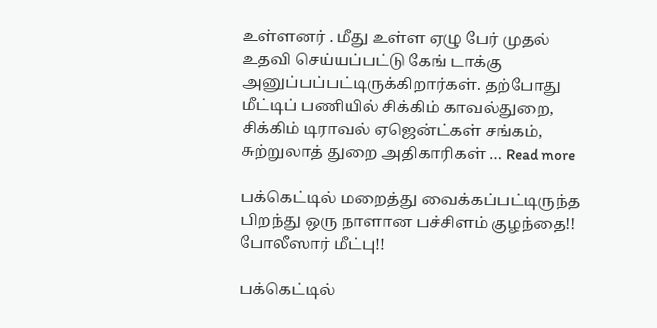உள்ளனர் . மீது உள்ள ஏழு பேர் முதல் உதவி செய்யப்பட்டு கேங் டாக்கு அனுப்பப்பட்டிருக்கிறார்கள். தற்போது மீட்டிப் பணியில் சிக்கிம் காவல்துறை, சிக்கிம் டிராவல் ஏஜென்ட்கள் சங்கம், சுற்றுலாத் துறை அதிகாரிகள் … Read more

பக்கெட்டில் மறைத்து வைக்கப்பட்டிருந்த பிறந்து ஒரு நாளான பச்சிளம் குழந்தை!! போலீஸார் மீட்பு!!

பக்கெட்டில்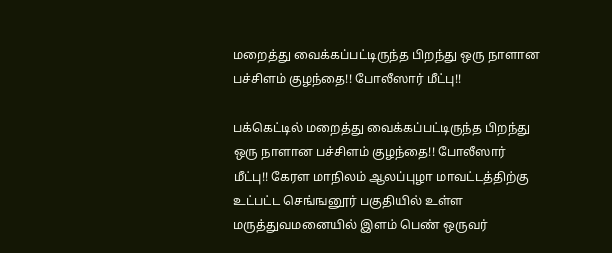மறைத்து வைக்கப்பட்டிருந்த பிறந்து ஒரு நாளான பச்சிளம் குழந்தை!! போலீஸார் மீட்பு!!

பக்கெட்டில் மறைத்து வைக்கப்பட்டிருந்த பிறந்து ஒரு நாளான பச்சிளம் குழந்தை!! போலீஸார் மீட்பு!! கேரள மாநிலம் ஆலப்புழா மாவட்டத்திற்கு உட்பட்ட செங்ஙனூர் பகுதியில் உள்ள மருத்துவமனையில் இளம் பெண் ஒருவர்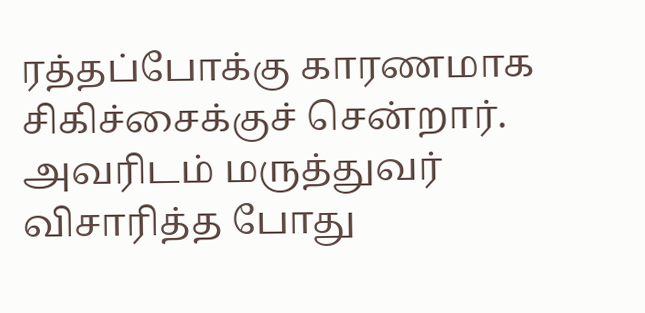ரத்தப்போக்கு காரணமாக சிகிச்சைக்குச் சென்றார். அவரிடம் மருத்துவர் விசாரித்த போது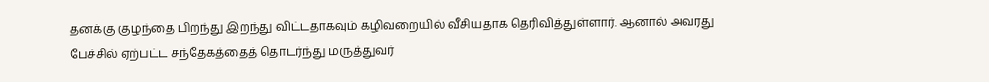தனக்கு குழந்தை பிறந்து இறந்து விட்டதாகவும் கழிவறையில் வீசியதாக தெரிவித்துள்ளார். ஆனால் அவரது பேச்சில் ஏற்பட்ட சந்தேகத்தைத் தொடர்ந்து மருத்துவர்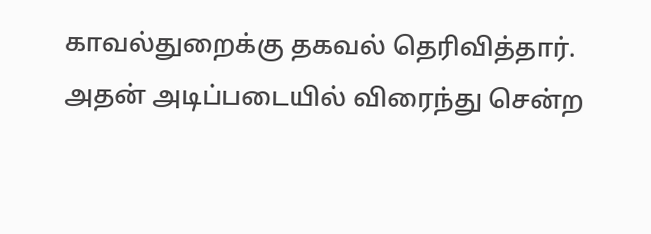காவல்துறைக்கு தகவல் தெரிவித்தார். அதன் அடிப்படையில் விரைந்து சென்ற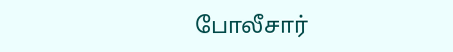போலீசார்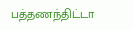பத்தணந்திட்டா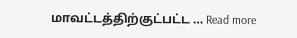மாவட்டத்திற்குட்பட்ட … Read more